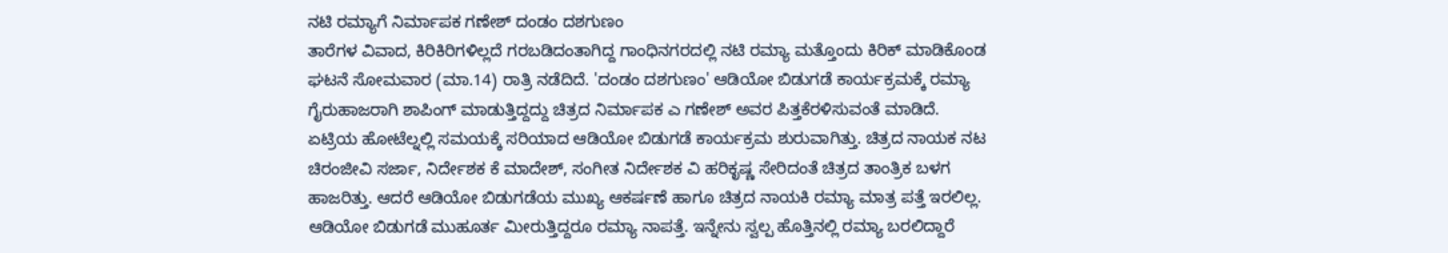ನಟಿ ರಮ್ಯಾಗೆ ನಿರ್ಮಾಪಕ ಗಣೇಶ್ ದಂಡಂ ದಶಗುಣಂ
ತಾರೆಗಳ ವಿವಾದ, ಕಿರಿಕಿರಿಗಳಿಲ್ಲದೆ ಗರಬಡಿದಂತಾಗಿದ್ದ ಗಾಂಧಿನಗರದಲ್ಲಿ ನಟಿ ರಮ್ಯಾ ಮತ್ತೊಂದು ಕಿರಿಕ್ ಮಾಡಿಕೊಂಡ ಘಟನೆ ಸೋಮವಾರ (ಮಾ.14) ರಾತ್ರಿ ನಡೆದಿದೆ. 'ದಂಡಂ ದಶಗುಣಂ' ಆಡಿಯೋ ಬಿಡುಗಡೆ ಕಾರ್ಯಕ್ರಮಕ್ಕೆ ರಮ್ಯಾ ಗೈರುಹಾಜರಾಗಿ ಶಾಪಿಂಗ್ ಮಾಡುತ್ತಿದ್ದದ್ದು ಚಿತ್ರದ ನಿರ್ಮಾಪಕ ಎ ಗಣೇಶ್ ಅವರ ಪಿತ್ತಕೆರಳಿಸುವಂತೆ ಮಾಡಿದೆ.
ಏಟ್ರಿಯ ಹೋಟೆಲ್ನಲ್ಲಿ ಸಮಯಕ್ಕೆ ಸರಿಯಾದ ಆಡಿಯೋ ಬಿಡುಗಡೆ ಕಾರ್ಯಕ್ರಮ ಶುರುವಾಗಿತ್ತು. ಚಿತ್ರದ ನಾಯಕ ನಟ ಚಿರಂಜೀವಿ ಸರ್ಜಾ, ನಿರ್ದೇಶಕ ಕೆ ಮಾದೇಶ್, ಸಂಗೀತ ನಿರ್ದೇಶಕ ವಿ ಹರಿಕೃಷ್ಣ ಸೇರಿದಂತೆ ಚಿತ್ರದ ತಾಂತ್ರಿಕ ಬಳಗ ಹಾಜರಿತ್ತು. ಆದರೆ ಆಡಿಯೋ ಬಿಡುಗಡೆಯ ಮುಖ್ಯ ಆಕರ್ಷಣೆ ಹಾಗೂ ಚಿತ್ರದ ನಾಯಕಿ ರಮ್ಯಾ ಮಾತ್ರ ಪತ್ತೆ ಇರಲಿಲ್ಲ.
ಆಡಿಯೋ ಬಿಡುಗಡೆ ಮುಹೂರ್ತ ಮೀರುತ್ತಿದ್ದರೂ ರಮ್ಯಾ ನಾಪತ್ತೆ. ಇನ್ನೇನು ಸ್ವಲ್ಪ ಹೊತ್ತಿನಲ್ಲಿ ರಮ್ಯಾ ಬರಲಿದ್ದಾರೆ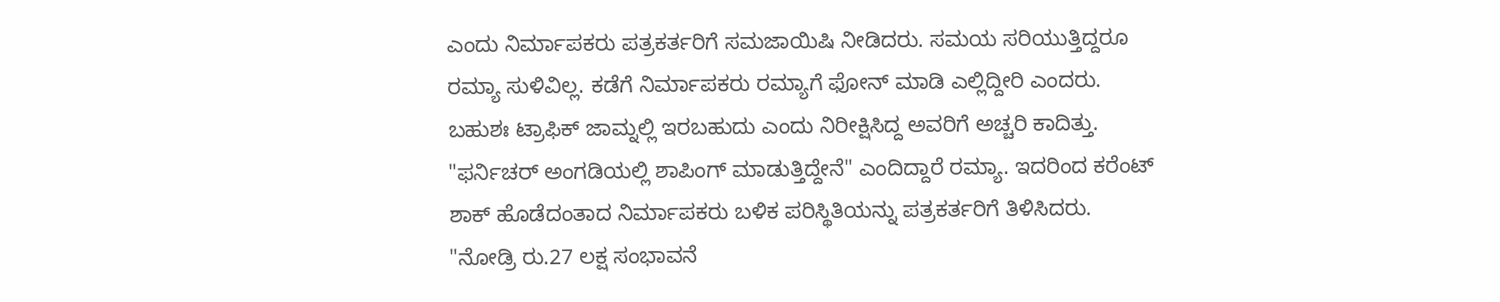ಎಂದು ನಿರ್ಮಾಪಕರು ಪತ್ರಕರ್ತರಿಗೆ ಸಮಜಾಯಿಷಿ ನೀಡಿದರು. ಸಮಯ ಸರಿಯುತ್ತಿದ್ದರೂ ರಮ್ಯಾ ಸುಳಿವಿಲ್ಲ. ಕಡೆಗೆ ನಿರ್ಮಾಪಕರು ರಮ್ಯಾಗೆ ಫೋನ್ ಮಾಡಿ ಎಲ್ಲಿದ್ದೀರಿ ಎಂದರು. ಬಹುಶಃ ಟ್ರಾಫಿಕ್ ಜಾಮ್ನಲ್ಲಿ ಇರಬಹುದು ಎಂದು ನಿರೀಕ್ಷಿಸಿದ್ದ ಅವರಿಗೆ ಅಚ್ಚರಿ ಕಾದಿತ್ತು.
"ಫರ್ನಿಚರ್ ಅಂಗಡಿಯಲ್ಲಿ ಶಾಪಿಂಗ್ ಮಾಡುತ್ತಿದ್ದೇನೆ" ಎಂದಿದ್ದಾರೆ ರಮ್ಯಾ. ಇದರಿಂದ ಕರೆಂಟ್ ಶಾಕ್ ಹೊಡೆದಂತಾದ ನಿರ್ಮಾಪಕರು ಬಳಿಕ ಪರಿಸ್ಥಿತಿಯನ್ನು ಪತ್ರಕರ್ತರಿಗೆ ತಿಳಿಸಿದರು. "ನೋಡ್ರಿ ರು.27 ಲಕ್ಷ ಸಂಭಾವನೆ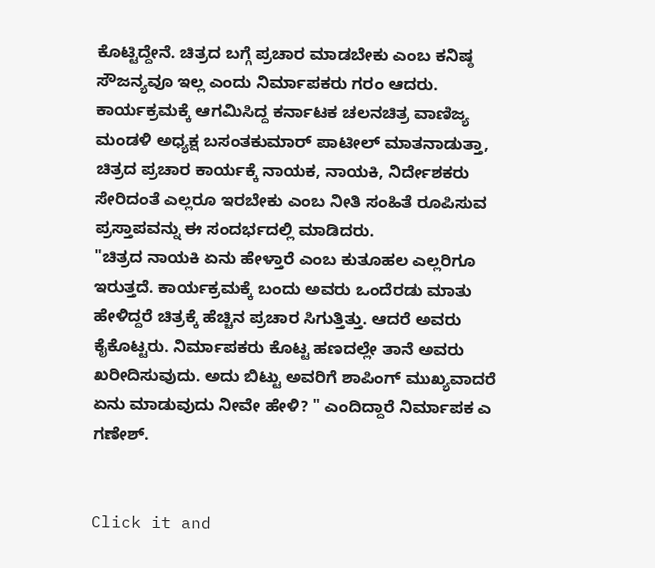ಕೊಟ್ಟಿದ್ದೇನೆ. ಚಿತ್ರದ ಬಗ್ಗೆ ಪ್ರಚಾರ ಮಾಡಬೇಕು ಎಂಬ ಕನಿಷ್ಠ ಸೌಜನ್ಯವೂ ಇಲ್ಲ ಎಂದು ನಿರ್ಮಾಪಕರು ಗರಂ ಆದರು.
ಕಾರ್ಯಕ್ರಮಕ್ಕೆ ಆಗಮಿಸಿದ್ದ ಕರ್ನಾಟಕ ಚಲನಚಿತ್ರ ವಾಣಿಜ್ಯ ಮಂಡಳಿ ಅಧ್ಯಕ್ಷ ಬಸಂತಕುಮಾರ್ ಪಾಟೀಲ್ ಮಾತನಾಡುತ್ತಾ, ಚಿತ್ರದ ಪ್ರಚಾರ ಕಾರ್ಯಕ್ಕೆ ನಾಯಕ, ನಾಯಕಿ, ನಿರ್ದೇಶಕರು ಸೇರಿದಂತೆ ಎಲ್ಲರೂ ಇರಬೇಕು ಎಂಬ ನೀತಿ ಸಂಹಿತೆ ರೂಪಿಸುವ ಪ್ರಸ್ತಾಪವನ್ನು ಈ ಸಂದರ್ಭದಲ್ಲಿ ಮಾಡಿದರು.
"ಚಿತ್ರದ ನಾಯಕಿ ಏನು ಹೇಳ್ತಾರೆ ಎಂಬ ಕುತೂಹಲ ಎಲ್ಲರಿಗೂ ಇರುತ್ತದೆ. ಕಾರ್ಯಕ್ರಮಕ್ಕೆ ಬಂದು ಅವರು ಒಂದೆರಡು ಮಾತು ಹೇಳಿದ್ದರೆ ಚಿತ್ರಕ್ಕೆ ಹೆಚ್ಚಿನ ಪ್ರಚಾರ ಸಿಗುತ್ತಿತ್ತು. ಆದರೆ ಅವರು ಕೈಕೊಟ್ಟರು. ನಿರ್ಮಾಪಕರು ಕೊಟ್ಟ ಹಣದಲ್ಲೇ ತಾನೆ ಅವರು ಖರೀದಿಸುವುದು. ಅದು ಬಿಟ್ಟು ಅವರಿಗೆ ಶಾಪಿಂಗ್ ಮುಖ್ಯವಾದರೆ ಏನು ಮಾಡುವುದು ನೀವೇ ಹೇಳಿ? " ಎಂದಿದ್ದಾರೆ ನಿರ್ಮಾಪಕ ಎ ಗಣೇಶ್.


Click it and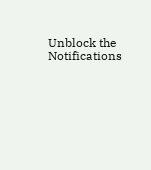Unblock the Notifications